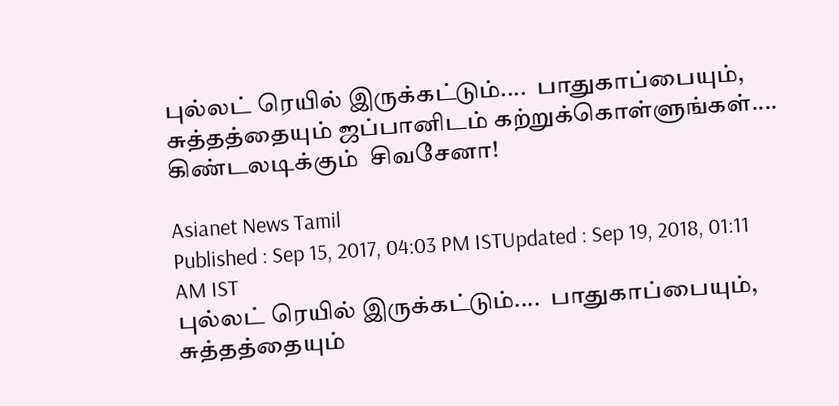புல்லட் ரெயில் இருக்கட்டும்....  பாதுகாப்பையும், சுத்தத்தையும் ஜப்பானிடம் கற்றுக்கொள்ளுங்கள்.... கிண்டலடிக்கும்  சிவசேனா!

Asianet News Tamil
Published : Sep 15, 2017, 04:03 PM ISTUpdated : Sep 19, 2018, 01:11 AM IST
புல்லட் ரெயில் இருக்கட்டும்....  பாதுகாப்பையும், சுத்தத்தையும்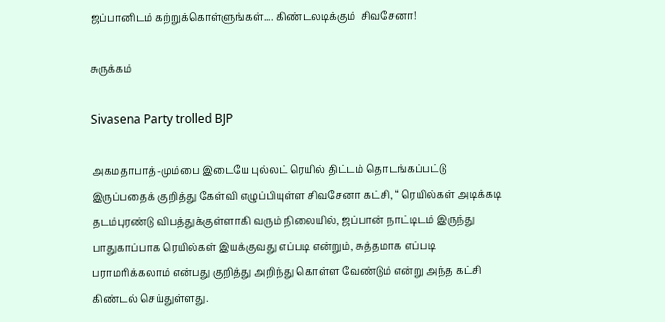ஜப்பானிடம் கற்றுக்கொள்ளுங்கள்.... கிண்டலடிக்கும்  சிவசேனா!

சுருக்கம்

Sivasena Party trolled BJP

அகமதாபாத்-மும்பை இடையே புல்லட் ரெயில் திட்டம் தொடங்கப்பட்டு இருப்பதைக் குறித்து கேள்வி எழுப்பியுள்ள சிவசேனா கட்சி, “ ரெயில்கள் அடிக்கடி தடம்புரண்டு விபத்துக்குள்ளாகி வரும் நிலையில், ஜப்பான் நாட்டிடம் இருந்து பாதுகாப்பாக ரெயில்கள் இயக்குவது எப்படி என்றும், சுத்தமாக எப்படி  பராமரிக்கலாம் என்பது குறித்து அறிந்து கொள்ள வேண்டும் என்று அந்த கட்சி கிண்டல் செய்துள்ளது.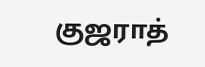குஜராத்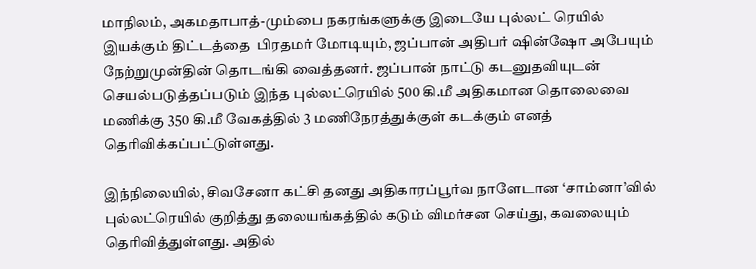மாநிலம், அகமதாபாத்-மும்பை நகரங்களுக்கு இடையே புல்லட் ரெயில் இயக்கும் திட்டத்தை  பிரதமர் மோடியும், ஜப்பான் அதிபர் ஷின்ஷோ அபேயும் நேற்றுமுன்தின் தொடங்கி வைத்தனர். ஜப்பான் நாட்டு கடனுதவியுடன் செயல்படுத்தப்படும் இந்த புல்லட்ரெயில் 500 கி.மீ அதிகமான தொலைவை மணிக்கு 350 கி.மீ வேகத்தில் 3 மணிநேரத்துக்குள் கடக்கும் எனத் தெரிவிக்கப்பட்டுள்ளது.

இந்நிலையில், சிவசேனா கட்சி தனது அதிகாரப்பூர்வ நாளேடான ‘சாம்னா’வில்  புல்லட்ரெயில் குறித்து தலையங்கத்தில் கடும் விமர்சன செய்து, கவலையும் தெரிவித்துள்ளது. அதில்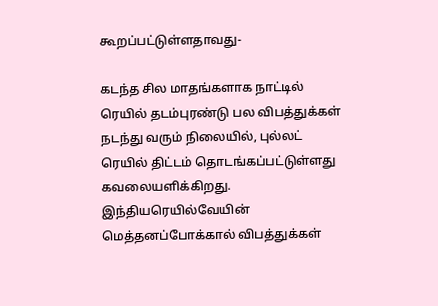கூறப்பட்டுள்ளதாவது-

கடந்த சில மாதங்களாக நாட்டில் ரெயில் தடம்புரண்டு பல விபத்துக்கள் நடந்து வரும் நிலையில், புல்லட் ரெயில் திட்டம் தொடங்கப்பட்டுள்ளது கவலையளிக்கிறது. இந்தியரெயில்வேயின் மெத்தனப்போக்கால் விபத்துக்கள்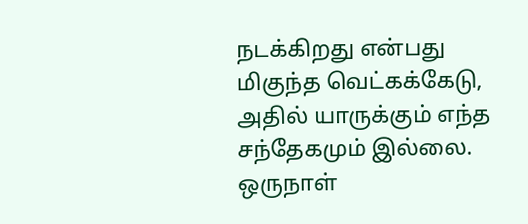நடக்கிறது என்பது மிகுந்த வெட்கக்கேடு, அதில் யாருக்கும் எந்த சந்தேகமும் இல்லை. ஒருநாள்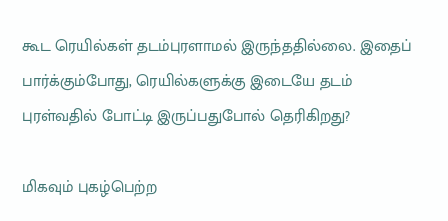கூட ரெயில்கள் தடம்புரளாமல் இருந்ததில்லை. இதைப் பார்க்கும்போது, ரெயில்களுக்கு இடையே தடம் புரள்வதில் போட்டி இருப்பதுபோல் தெரிகிறது?

மிகவும் புகழ்பெற்ற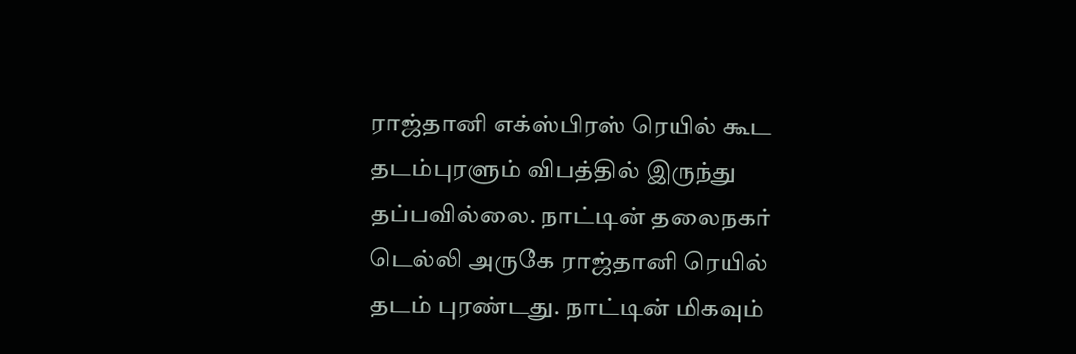ராஜ்தானி எக்ஸ்பிரஸ் ரெயில் கூட தடம்புரளும் விபத்தில் இருந்து தப்பவில்லை. நாட்டின் தலைநகர் டெல்லி அருகே ராஜ்தானி ரெயில் தடம் புரண்டது. நாட்டின் மிகவும்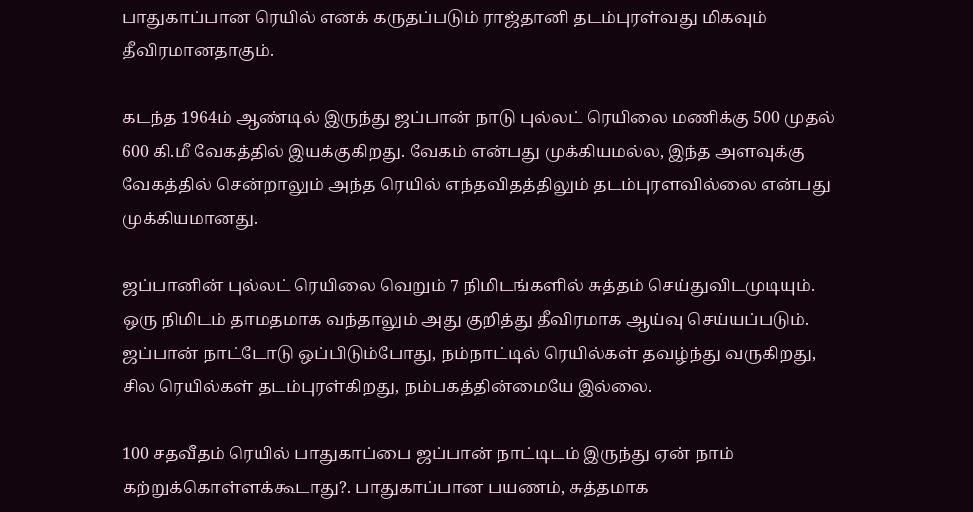பாதுகாப்பான ரெயில் எனக் கருதப்படும் ராஜ்தானி தடம்புரள்வது மிகவும் தீவிரமானதாகும்.

கடந்த 1964ம் ஆண்டில் இருந்து ஜப்பான் நாடு புல்லட் ரெயிலை மணிக்கு 500 முதல் 600 கி.மீ வேகத்தில் இயக்குகிறது. வேகம் என்பது முக்கியமல்ல, இந்த அளவுக்கு வேகத்தில் சென்றாலும் அந்த ரெயில் எந்தவிதத்திலும் தடம்புரளவில்லை என்பது முக்கியமானது.

ஜப்பானின் புல்லட் ரெயிலை வெறும் 7 நிமிடங்களில் சுத்தம் செய்துவிடமுடியும். ஒரு நிமிடம் தாமதமாக வந்தாலும் அது குறித்து தீவிரமாக ஆய்வு செய்யப்படும். ஜப்பான் நாட்டோடு ஒப்பிடும்போது, நம்நாட்டில் ரெயில்கள் தவழ்ந்து வருகிறது, சில ரெயில்கள் தடம்புரள்கிறது, நம்பகத்தின்மையே இல்லை.

100 சதவீதம் ரெயில் பாதுகாப்பை ஜப்பான் நாட்டிடம் இருந்து ஏன் நாம் கற்றுக்கொள்ளக்கூடாது?. பாதுகாப்பான பயணம், சுத்தமாக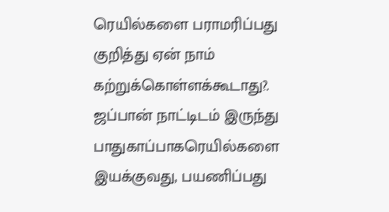ரெயில்களை பராமரிப்பது குறித்து ஏன் நாம் கற்றுக்கொள்ளக்கூடாது?. ஜப்பான் நாட்டிடம் இருந்து பாதுகாப்பாகரெயில்களை இயக்குவது, பயணிப்பது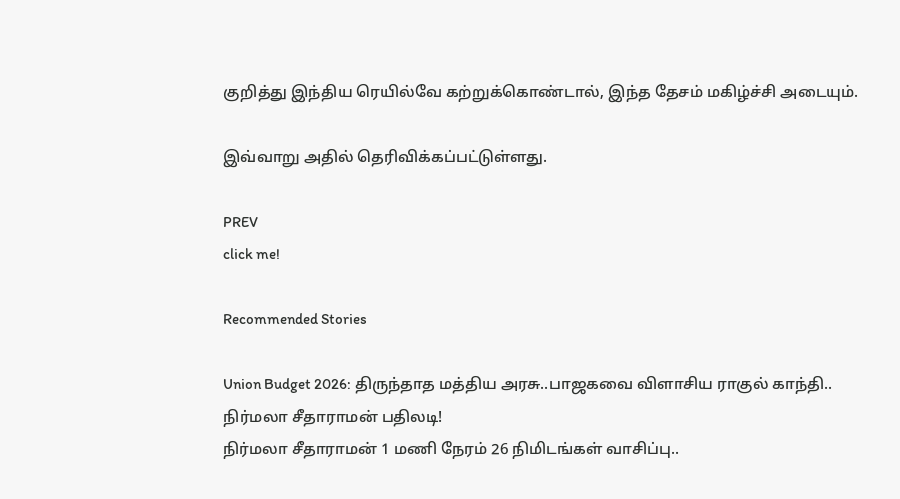குறித்து இந்திய ரெயில்வே கற்றுக்கொண்டால், இந்த தேசம் மகிழ்ச்சி அடையும்.

இவ்வாறு அதில் தெரிவிக்கப்பட்டுள்ளது.

PREV
click me!

Recommended Stories

Union Budget 2026: திருந்தாத மத்திய அரசு..பாஜகவை விளாசிய ராகுல் காந்தி.. நிர்மலா சீதாராமன் பதிலடி!
நிர்மலா சீதாராமன் 1 மணி நேரம் 26 நிமிடங்கள் வாசிப்பு..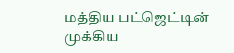மத்திய பட்ஜெட்டின் முக்கிய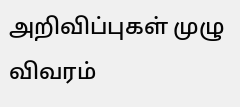அறிவிப்புகள் முழு விவரம்